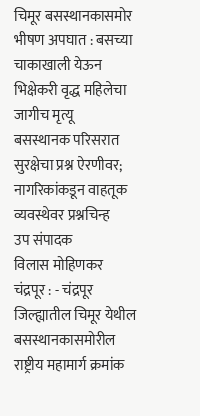चिमूर बसस्थानकासमोर भीषण अपघात : बसच्या चाकाखाली येऊन भिक्षेकरी वृद्ध महिलेचा जागीच मृत्यू
बसस्थानक परिसरात सुरक्षेचा प्रश्न ऐरणीवर; नागरिकांकडून वाहतूक व्यवस्थेवर प्रश्नचिन्ह
उप संपादक
विलास मोहिणकर
चंद्रपूर : - चंद्रपूर जिल्ह्यातील चिमूर येथील बसस्थानकासमोरील राष्ट्रीय महामार्ग क्रमांक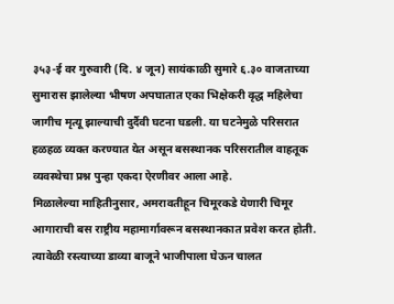३५३-ई वर गुरुवारी (दि. ४ जून) सायंकाळी सुमारे ६.३० वाजताच्या सुमारास झालेल्या भीषण अपघातात एका भिक्षेकरी वृद्ध महिलेचा जागीच मृत्यू झाल्याची दुर्दैवी घटना घडली. या घटनेमुळे परिसरात हळहळ व्यक्त करण्यात येत असून बसस्थानक परिसरातील वाहतूक व्यवस्थेचा प्रश्न पुन्हा एकदा ऐरणीवर आला आहे.
मिळालेल्या माहितीनुसार, अमरावतीहून चिमूरकडे येणारी चिमूर आगाराची बस राष्ट्रीय महामार्गावरून बसस्थानकात प्रवेश करत होती. त्यावेळी रस्त्याच्या डाव्या बाजूने भाजीपाला घेऊन चालत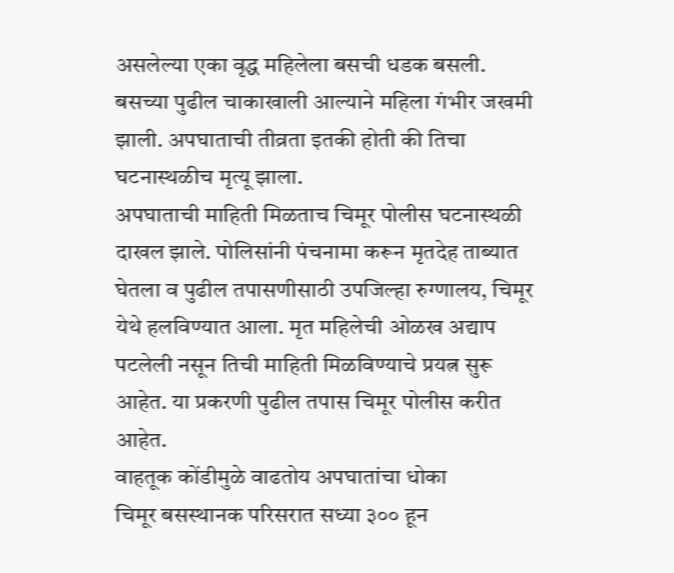असलेल्या एका वृद्ध महिलेला बसची धडक बसली. बसच्या पुढील चाकाखाली आल्याने महिला गंभीर जखमी झाली. अपघाताची तीव्रता इतकी होती की तिचा घटनास्थळीच मृत्यू झाला.
अपघाताची माहिती मिळताच चिमूर पोलीस घटनास्थळी दाखल झाले. पोलिसांनी पंचनामा करून मृतदेह ताब्यात घेतला व पुढील तपासणीसाठी उपजिल्हा रुग्णालय, चिमूर येथे हलविण्यात आला. मृत महिलेची ओळख अद्याप पटलेली नसून तिची माहिती मिळविण्याचे प्रयत्न सुरू आहेत. या प्रकरणी पुढील तपास चिमूर पोलीस करीत आहेत.
वाहतूक कोंडीमुळे वाढतोय अपघातांचा धोका
चिमूर बसस्थानक परिसरात सध्या ३०० हून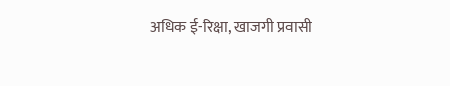अधिक ई-रिक्षा, खाजगी प्रवासी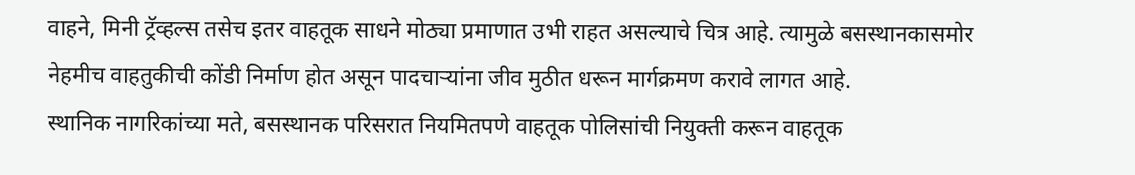वाहने, मिनी ट्रॅव्हल्स तसेच इतर वाहतूक साधने मोठ्या प्रमाणात उभी राहत असल्याचे चित्र आहे. त्यामुळे बसस्थानकासमोर नेहमीच वाहतुकीची कोंडी निर्माण होत असून पादचाऱ्यांना जीव मुठीत धरून मार्गक्रमण करावे लागत आहे.
स्थानिक नागरिकांच्या मते, बसस्थानक परिसरात नियमितपणे वाहतूक पोलिसांची नियुक्ती करून वाहतूक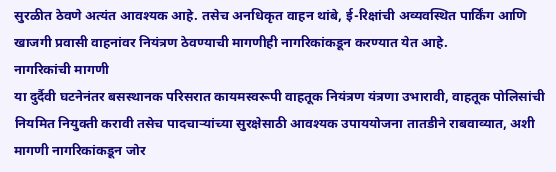सुरळीत ठेवणे अत्यंत आवश्यक आहे. तसेच अनधिकृत वाहन थांबे, ई-रिक्षांची अव्यवस्थित पार्किंग आणि खाजगी प्रवासी वाहनांवर नियंत्रण ठेवण्याची मागणीही नागरिकांकडून करण्यात येत आहे.
नागरिकांची मागणी
या दुर्दैवी घटनेनंतर बसस्थानक परिसरात कायमस्वरूपी वाहतूक नियंत्रण यंत्रणा उभारावी, वाहतूक पोलिसांची नियमित नियुक्ती करावी तसेच पादचाऱ्यांच्या सुरक्षेसाठी आवश्यक उपाययोजना तातडीने राबवाव्यात, अशी मागणी नागरिकांकडून जोर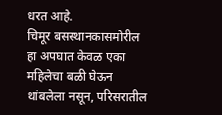धरत आहे.
चिमूर बसस्थानकासमोरील हा अपघात केवळ एका महिलेचा बळी घेऊन थांबलेला नसून, परिसरातील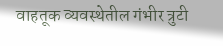वाहतूक व्यवस्थेतील गंभीर त्रुटी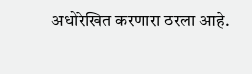अधोरेखित करणारा ठरला आहे.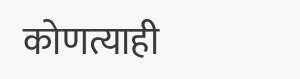कोणत्याही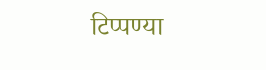टिप्पण्या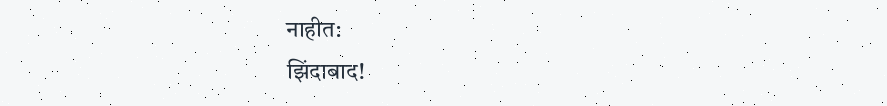नाहीत:
झिंदाबाद!